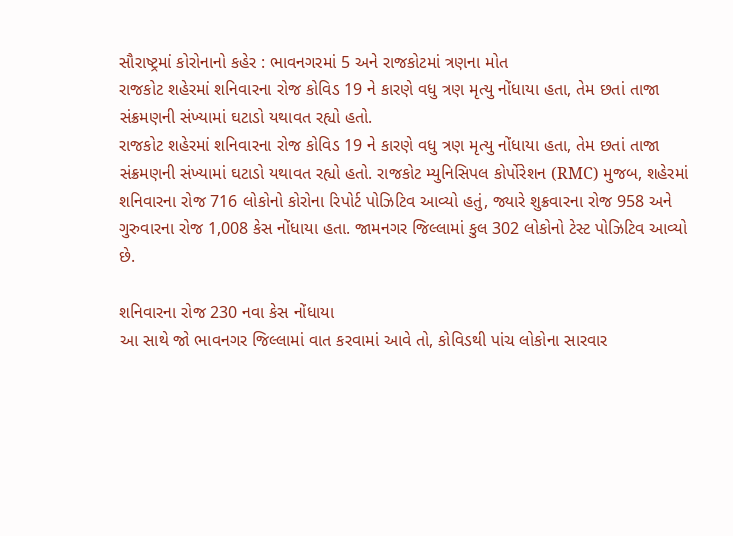સૌરાષ્ટ્રમાં કોરોનાનો કહેર : ભાવનગરમાં 5 અને રાજકોટમાં ત્રણના મોત
રાજકોટ શહેરમાં શનિવારના રોજ કોવિડ 19 ને કારણે વધુ ત્રણ મૃત્યુ નોંધાયા હતા, તેમ છતાં તાજા સંક્રમણની સંખ્યામાં ઘટાડો યથાવત રહ્યો હતો.
રાજકોટ શહેરમાં શનિવારના રોજ કોવિડ 19 ને કારણે વધુ ત્રણ મૃત્યુ નોંધાયા હતા, તેમ છતાં તાજા સંક્રમણની સંખ્યામાં ઘટાડો યથાવત રહ્યો હતો. રાજકોટ મ્યુનિસિપલ કોર્પોરેશન (RMC) મુજબ, શહેરમાં શનિવારના રોજ 716 લોકોનો કોરોના રિપોર્ટ પોઝિટિવ આવ્યો હતું, જ્યારે શુક્રવારના રોજ 958 અને ગુરુવારના રોજ 1,008 કેસ નોંધાયા હતા. જામનગર જિલ્લામાં કુલ 302 લોકોનો ટેસ્ટ પોઝિટિવ આવ્યો છે.

શનિવારના રોજ 230 નવા કેસ નોંધાયા
આ સાથે જો ભાવનગર જિલ્લામાં વાત કરવામાં આવે તો, કોવિડથી પાંચ લોકોના સારવાર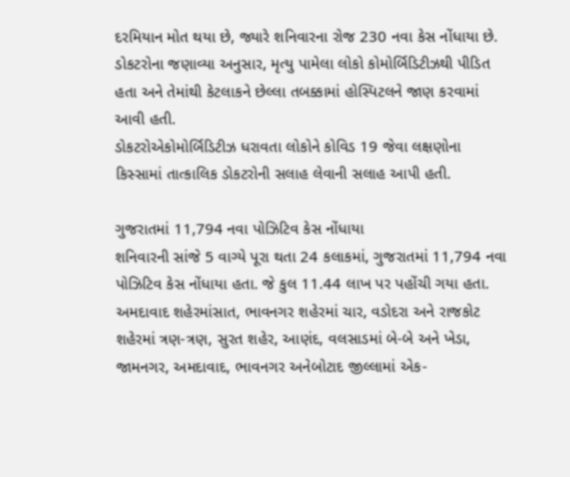દરમિયાન મોત થયા છે, જ્યારે શનિવારના રોજ 230 નવા કેસ નોંધાયા છે.
ડોકટરોના જણાવ્યા અનુસાર, મૃત્યુ પામેલા લોકો કોમોર્બિડિટીઝથી પીડિત હતા અને તેમાંથી કેટલાકને છેલ્લા તબક્કામાં હોસ્પિટલને જાણ કરવામાં આવી હતી.
ડોકટરોએકોમોર્બિડિટીઝ ધરાવતા લોકોને કોવિડ 19 જેવા લક્ષણોના કિસ્સામાં તાત્કાલિક ડોકટરોની સલાહ લેવાની સલાહ આપી હતી.

ગુજરાતમાં 11,794 નવા પોઝિટિવ કેસ નોંધાયા
શનિવારની સાંજે 5 વાગ્યે પૂરા થતા 24 કલાકમાં, ગુજરાતમાં 11,794 નવા પોઝિટિવ કેસ નોંધાયા હતા. જે કુલ 11.44 લાખ પર પહોંચી ગયા હતા.
અમદાવાદ શહેરમાંસાત, ભાવનગર શહેરમાં ચાર, વડોદરા અને રાજકોટ શહેરમાં ત્રણ-ત્રણ, સુરત શહેર, આણંદ, વલસાડમાં બે-બે અને ખેડા, જામનગર, અમદાવાદ, ભાવનગર અનેબોટાદ જીલ્લામાં એક-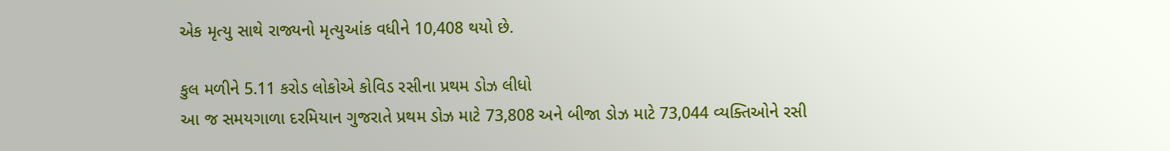એક મૃત્યુ સાથે રાજ્યનો મૃત્યુઆંક વધીને 10,408 થયો છે.

કુલ મળીને 5.11 કરોડ લોકોએ કોવિડ રસીના પ્રથમ ડોઝ લીધો
આ જ સમયગાળા દરમિયાન ગુજરાતે પ્રથમ ડોઝ માટે 73,808 અને બીજા ડોઝ માટે 73,044 વ્યક્તિઓને રસી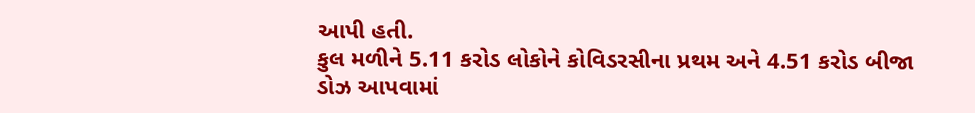આપી હતી.
કુલ મળીને 5.11 કરોડ લોકોને કોવિડરસીના પ્રથમ અને 4.51 કરોડ બીજા ડોઝ આપવામાં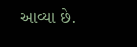આવ્યા છે.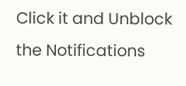Click it and Unblock the Notifications